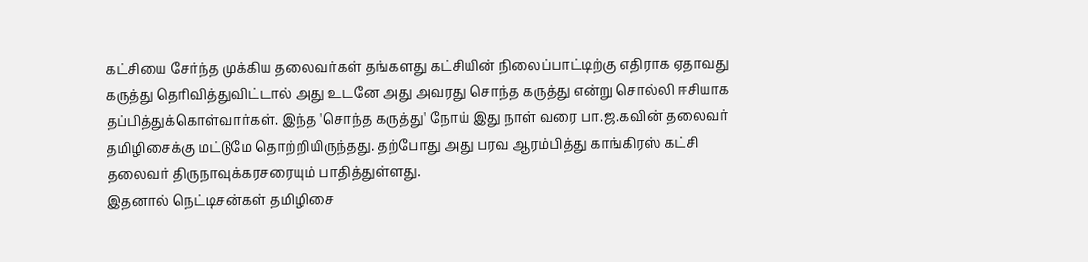கட்சியை சேர்ந்த முக்கிய தலைவர்கள் தங்களது கட்சியின் நிலைப்பாட்டிற்கு எதிராக ஏதாவது கருத்து தெரிவித்துவிட்டால் அது உடனே அது அவரது சொந்த கருத்து என்று சொல்லி ஈசியாக தப்பித்துக்கொள்வார்கள். இந்த 'சொந்த கருத்து' நோய் இது நாள் வரை பா.ஜ.கவின் தலைவர் தமிழிசைக்கு மட்டுமே தொற்றியிருந்தது. தற்போது அது பரவ ஆரம்பித்து காங்கிரஸ் கட்சி தலைவர் திருநாவுக்கரசரையும் பாதித்துள்ளது.
இதனால் நெட்டிசன்கள் தமிழிசை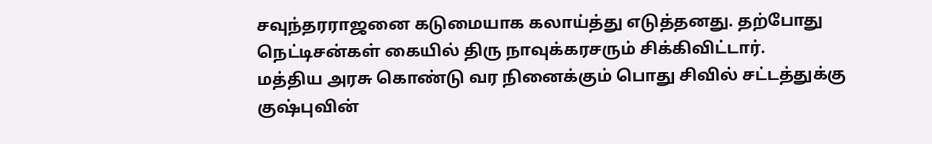சவுந்தரராஜனை கடுமையாக கலாய்த்து எடுத்தனது. தற்போது நெட்டிசன்கள் கையில் திரு நாவுக்கரசரும் சிக்கிவிட்டார்.
மத்திய அரசு கொண்டு வர நினைக்கும் பொது சிவில் சட்டத்துக்கு குஷ்புவின்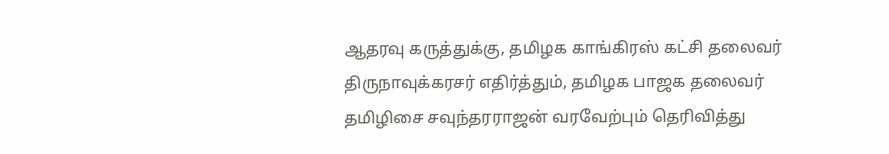ஆதரவு கருத்துக்கு, தமிழக காங்கிரஸ் கட்சி தலைவர் திருநாவுக்கரசர் எதிர்த்தும், தமிழக பாஜக தலைவர் தமிழிசை சவுந்தரராஜன் வரவேற்பும் தெரிவித்து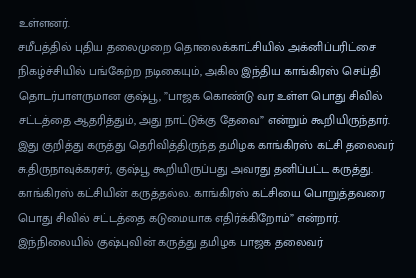உள்ளனர்.
சமீபத்தில் புதிய தலைமுறை தொலைக்காட்சியில் அக்னிப்பரிட்சை நிகழ்ச்சியில் பங்கேற்ற நடிகையும், அகில இந்திய காங்கிரஸ் செய்தி தொடர்பாளருமான குஷ்பூ, ”பாஜக கொண்டு வர உள்ள பொது சிவில் சட்டத்தை ஆதரித்தும், அது நாட்டுக்கு தேவை” என்றும் கூறியிருந்தார்.
இது குறித்து கருத்து தெரிவித்திருந்த தமிழக காங்கிரஸ் கட்சி தலைவர் சு.திருநாவுக்கரசர், குஷ்பூ கூறியிருப்பது அவரது தனிப்பட்ட கருத்து. காங்கிரஸ் கட்சியின் கருத்தல்ல. காங்கிரஸ் கட்சியை பொறுத்தவரை பொது சிவில் சட்டத்தை கடுமையாக எதிர்க்கிறோம்” என்றார்.
இந்நிலையில் குஷ்புவின் கருத்து தமிழக பாஜக தலைவர்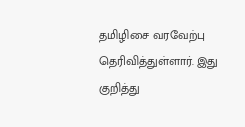தமிழிசை வரவேற்பு தெரிவித்துள்ளார். இது குறித்து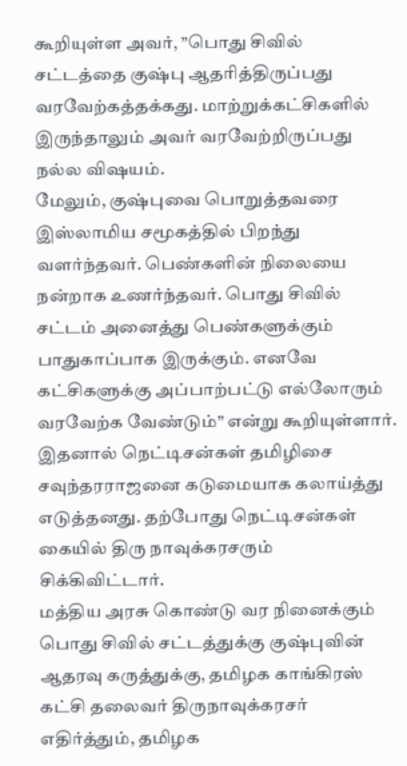கூறியுள்ள அவர், ”பொது சிவில் சட்டத்தை குஷ்பு ஆதரித்திருப்பது வரவேற்கத்தக்கது. மாற்றுக்கட்சிகளில் இருந்தாலும் அவர் வரவேற்றிருப்பது நல்ல விஷயம்.
மேலும், குஷ்புவை பொறுத்தவரை இஸ்லாமிய சமூகத்தில் பிறந்து வளர்ந்தவர். பெண்களின் நிலையை நன்றாக உணர்ந்தவர். பொது சிவில் சட்டம் அனைத்து பெண்களுக்கும் பாதுகாப்பாக இருக்கும். எனவே கட்சிகளுக்கு அப்பாற்பட்டு எல்லோரும் வரவேற்க வேண்டும்” என்று கூறியுள்ளார்.
இதனால் நெட்டிசன்கள் தமிழிசை சவுந்தரராஜனை கடுமையாக கலாய்த்து எடுத்தனது. தற்போது நெட்டிசன்கள் கையில் திரு நாவுக்கரசரும் சிக்கிவிட்டார்.
மத்திய அரசு கொண்டு வர நினைக்கும் பொது சிவில் சட்டத்துக்கு குஷ்புவின் ஆதரவு கருத்துக்கு, தமிழக காங்கிரஸ் கட்சி தலைவர் திருநாவுக்கரசர் எதிர்த்தும், தமிழக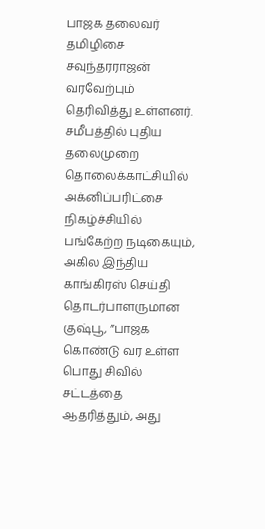பாஜக தலைவர் தமிழிசை சவுந்தரராஜன் வரவேற்பும் தெரிவித்து உள்ளனர்.
சமீபத்தில் புதிய தலைமுறை தொலைக்காட்சியில் அக்னிப்பரிட்சை நிகழ்ச்சியில் பங்கேற்ற நடிகையும், அகில இந்திய காங்கிரஸ் செய்தி தொடர்பாளருமான குஷ்பூ, ”பாஜக கொண்டு வர உள்ள பொது சிவில் சட்டத்தை ஆதரித்தும், அது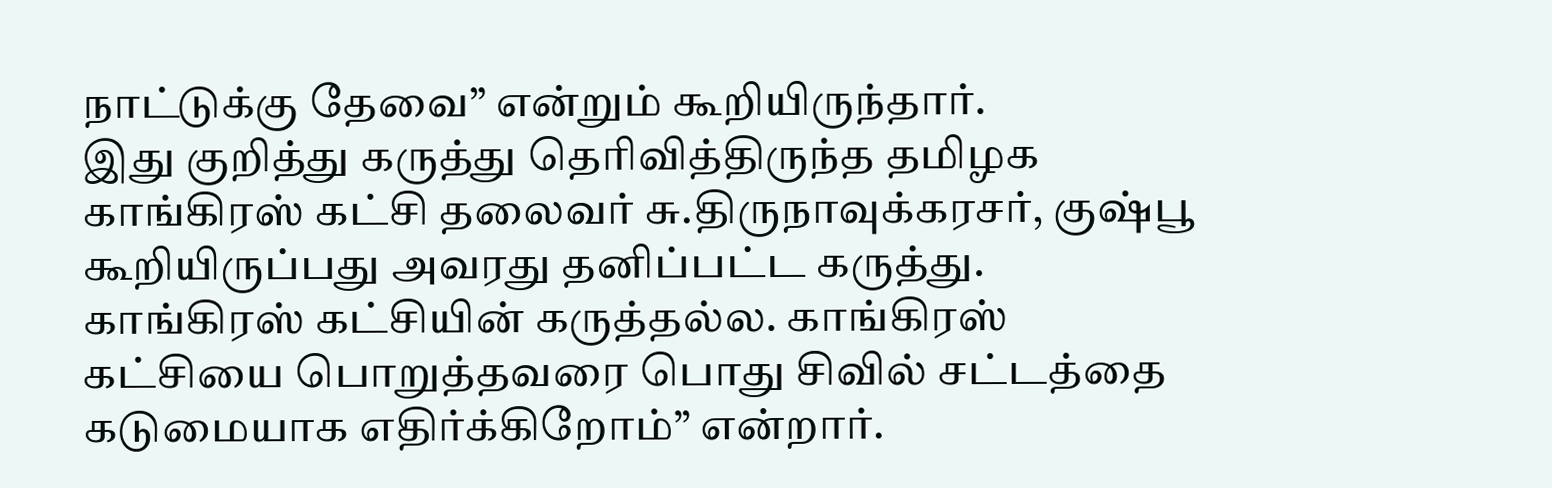நாட்டுக்கு தேவை” என்றும் கூறியிருந்தார்.
இது குறித்து கருத்து தெரிவித்திருந்த தமிழக காங்கிரஸ் கட்சி தலைவர் சு.திருநாவுக்கரசர், குஷ்பூ கூறியிருப்பது அவரது தனிப்பட்ட கருத்து. காங்கிரஸ் கட்சியின் கருத்தல்ல. காங்கிரஸ் கட்சியை பொறுத்தவரை பொது சிவில் சட்டத்தை கடுமையாக எதிர்க்கிறோம்” என்றார்.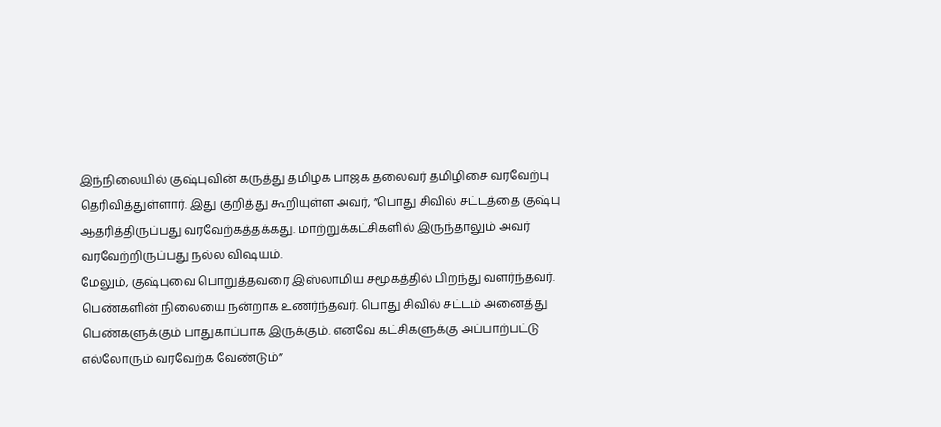இந்நிலையில் குஷ்புவின் கருத்து தமிழக பாஜக தலைவர் தமிழிசை வரவேற்பு தெரிவித்துள்ளார். இது குறித்து கூறியுள்ள அவர், ”பொது சிவில் சட்டத்தை குஷ்பு ஆதரித்திருப்பது வரவேற்கத்தக்கது. மாற்றுக்கட்சிகளில் இருந்தாலும் அவர் வரவேற்றிருப்பது நல்ல விஷயம்.
மேலும், குஷ்புவை பொறுத்தவரை இஸ்லாமிய சமூகத்தில் பிறந்து வளர்ந்தவர். பெண்களின் நிலையை நன்றாக உணர்ந்தவர். பொது சிவில் சட்டம் அனைத்து பெண்களுக்கும் பாதுகாப்பாக இருக்கும். எனவே கட்சிகளுக்கு அப்பாற்பட்டு எல்லோரும் வரவேற்க வேண்டும்”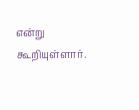என்று கூறியுள்ளார்.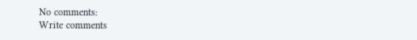No comments:
Write comments